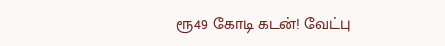ரூ49 கோடி கடன்! வேட்பு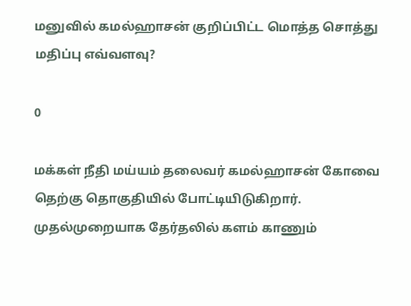மனுவில் கமல்ஹாசன் குறிப்பிட்ட மொத்த சொத்து மதிப்பு எவ்வளவு?

0

மக்கள் நீதி மய்யம் தலைவர் கமல்ஹாசன் கோவை தெற்கு தொகுதியில் போட்டியிடுகிறார். முதல்முறையாக தேர்தலில் களம் காணும்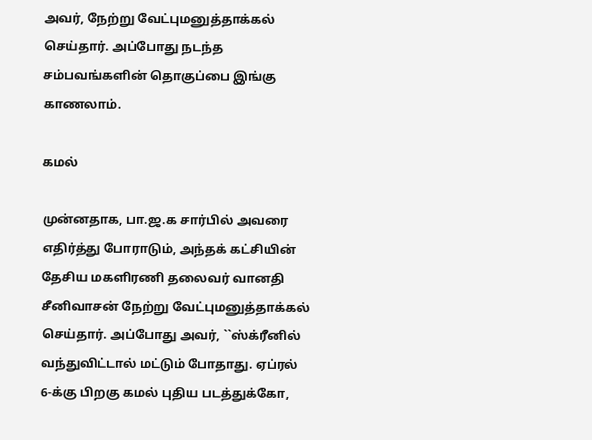அவர், நேற்று வேட்புமனுத்தாக்கல் செய்தார். அப்போது நடந்த சம்பவங்களின் தொகுப்பை இங்கு காணலாம்.

கமல்

முன்னதாக, பா.ஜ.க சார்பில் அவரை எதிர்த்து போராடும், அந்தக் கட்சியின் தேசிய மகளிரணி தலைவர் வானதி சீனிவாசன் நேற்று வேட்புமனுத்தாக்கல் செய்தார். அப்போது அவர், ``ஸ்க்ரீனில் வந்துவிட்டால் மட்டும் போதாது. ஏப்ரல் 6-க்கு பிறகு கமல் புதிய படத்துக்கோ,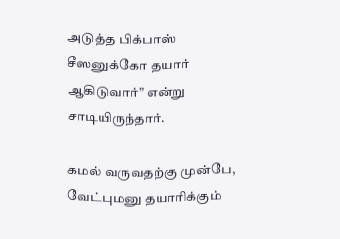அடுத்த பிக்பாஸ் சீஸனுக்கோ தயார் ஆகிடுவார்” என்று சாடியிருந்தார்.

கமல் வருவதற்கு முன்பே, வேட்புமனு தயாரிக்கும்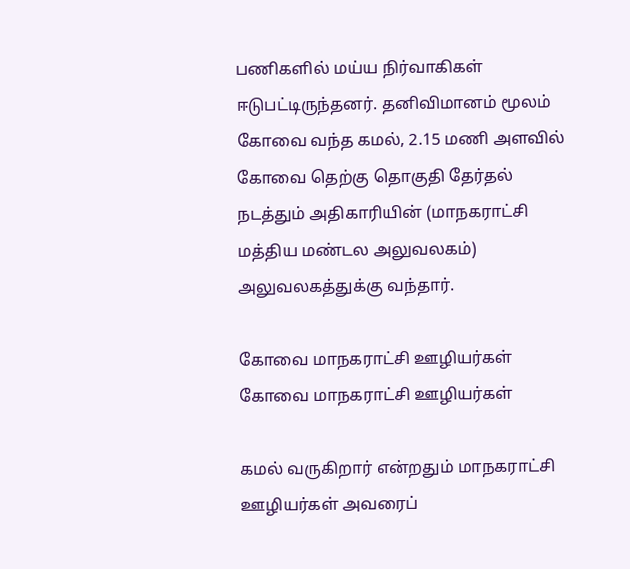பணிகளில் மய்ய நிர்வாகிகள் ஈடுபட்டிருந்தனர். தனிவிமானம் மூலம் கோவை வந்த கமல், 2.15 மணி அளவில் கோவை தெற்கு தொகுதி தேர்தல் நடத்தும் அதிகாரியின் (மாநகராட்சி மத்திய மண்டல அலுவலகம்) அலுவலகத்துக்கு வந்தார்.

கோவை மாநகராட்சி ஊழியர்கள்
கோவை மாநகராட்சி ஊழியர்கள்

கமல் வருகிறார் என்றதும் மாநகராட்சி ஊழியர்கள் அவரைப்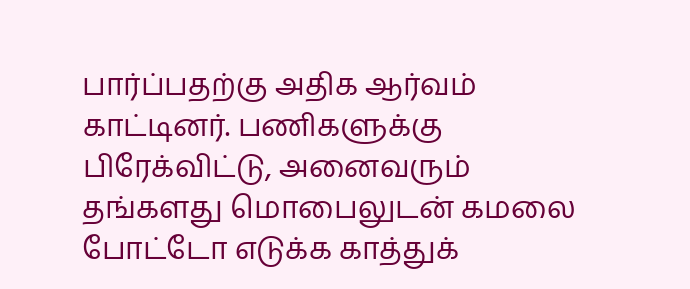பார்ப்பதற்கு அதிக ஆர்வம் காட்டினர். பணிகளுக்கு பிரேக்விட்டு, அனைவரும் தங்களது மொபைலுடன் கமலை போட்டோ எடுக்க காத்துக்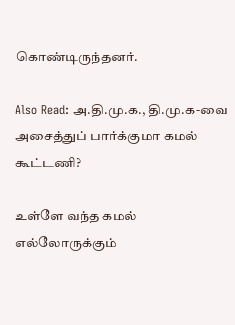கொண்டிருந்தனர்.

Also Read: அ.தி.மு.க., தி.மு.க-வை அசைத்துப் பார்க்குமா கமல் கூட்டணி?

உள்ளே வந்த கமல் எல்லோருக்கும்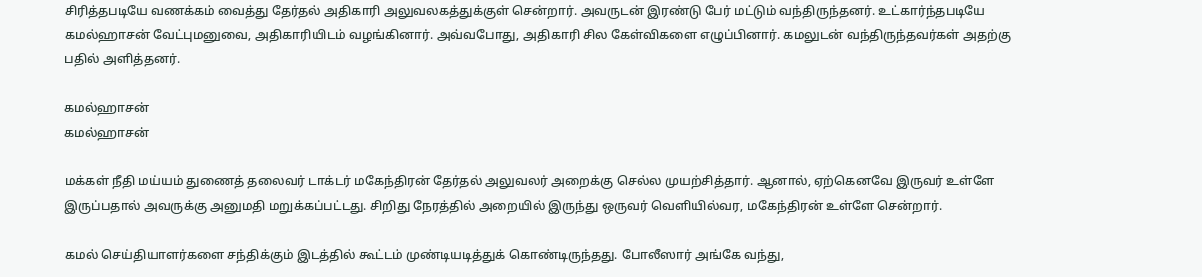சிரித்தபடியே வணக்கம் வைத்து தேர்தல் அதிகாரி அலுவலகத்துக்குள் சென்றார். அவருடன் இரண்டு பேர் மட்டும் வந்திருந்தனர். உட்கார்ந்தபடியே கமல்ஹாசன் வேட்புமனுவை, அதிகாரியிடம் வழங்கினார். அவ்வபோது, அதிகாரி சில கேள்விகளை எழுப்பினார். கமலுடன் வந்திருந்தவர்கள் அதற்கு பதில் அளித்தனர்.

கமல்ஹாசன்
கமல்ஹாசன்

மக்கள் நீதி மய்யம் துணைத் தலைவர் டாக்டர் மகேந்திரன் தேர்தல் அலுவலர் அறைக்கு செல்ல முயற்சித்தார். ஆனால், ஏற்கெனவே இருவர் உள்ளே இருப்பதால் அவருக்கு அனுமதி மறுக்கப்பட்டது. சிறிது நேரத்தில் அறையில் இருந்து ஒருவர் வெளியில்வர, மகேந்திரன் உள்ளே சென்றார்.

கமல் செய்தியாளர்களை சந்திக்கும் இடத்தில் கூட்டம் முண்டியடித்துக் கொண்டிருந்தது. போலீஸார் அங்கே வந்து,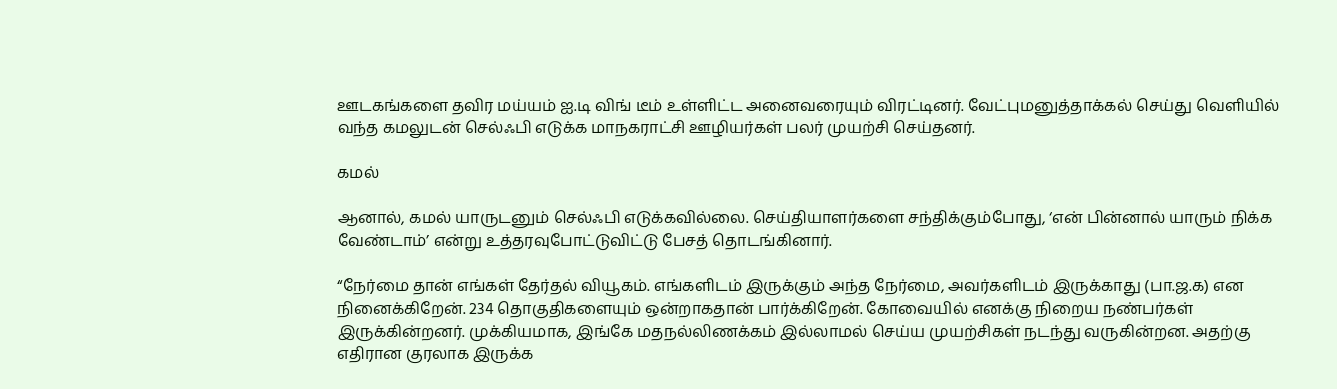ஊடகங்களை தவிர மய்யம் ஐ.டி விங் டீம் உள்ளிட்ட அனைவரையும் விரட்டினர். வேட்புமனுத்தாக்கல் செய்து வெளியில் வந்த கமலுடன் செல்ஃபி எடுக்க மாநகராட்சி ஊழியர்கள் பலர் முயற்சி செய்தனர்.

கமல்

ஆனால், கமல் யாருடனும் செல்ஃபி எடுக்கவில்லை. செய்தியாளர்களை சந்திக்கும்போது, ‘என் பின்னால் யாரும் நிக்க வேண்டாம்’ என்று உத்தரவுபோட்டுவிட்டு பேசத் தொடங்கினார்.

“நேர்மை தான் எங்கள் தேர்தல் வியூகம். எங்களிடம் இருக்கும் அந்த நேர்மை, அவர்களிடம் இருக்காது (பா.ஜ.க) என நினைக்கிறேன். 234 தொகுதிகளையும் ஒன்றாகதான் பார்க்கிறேன். கோவையில் எனக்கு நிறைய நண்பர்கள் இருக்கின்றனர். முக்கியமாக, இங்கே மதநல்லிணக்கம் இல்லாமல் செய்ய முயற்சிகள் நடந்து வருகின்றன. அதற்கு எதிரான குரலாக இருக்க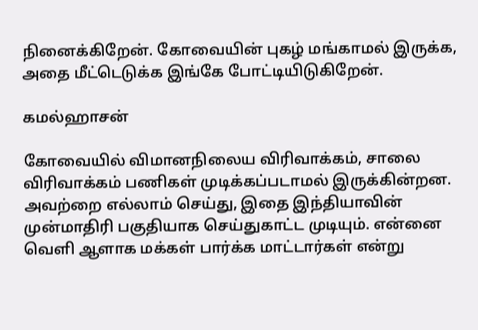நினைக்கிறேன். கோவையின் புகழ் மங்காமல் இருக்க, அதை மீட்டெடுக்க இங்கே போட்டியிடுகிறேன்.

கமல்ஹாசன்

கோவையில் விமானநிலைய விரிவாக்கம், சாலை விரிவாக்கம் பணிகள் முடிக்கப்படாமல் இருக்கின்றன. அவற்றை எல்லாம் செய்து, இதை இந்தியாவின் முன்மாதிரி பகுதியாக செய்துகாட்ட முடியும். என்னை வெளி ஆளாக மக்கள் பார்க்க மாட்டார்கள் என்று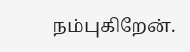நம்புகிறேன்.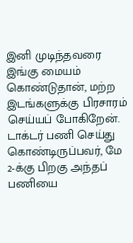இனி முடிந்தவரை இங்கு மையம் கொண்டுதான், மற்ற இடங்களுக்கு பிரசாரம் செய்யப் போகிறேன். டாக்டர் பணி செய்து கொண்டிருப்பவர், மே 2-க்கு பிறகு அந்தப் பணியை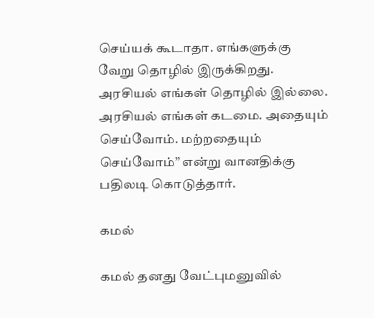செய்யக் கூடாதா. எங்களுக்கு வேறு தொழில் இருக்கிறது. அரசியல் எங்கள் தொழில் இல்லை. அரசியல் எங்கள் கடமை. அதையும் செய்வோம். மற்றதையும் செய்வோம்” என்று வானதிக்கு பதிலடி கொடுத்தார்.

கமல்

கமல் தனது வேட்புமனுவில்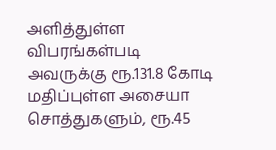அளித்துள்ள விபரங்கள்படி அவருக்கு ரூ.131.8 கோடி மதிப்புள்ள அசையா சொத்துகளும், ரூ.45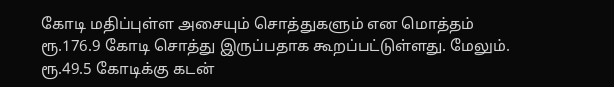கோடி மதிப்புள்ள அசையும் சொத்துகளும் என மொத்தம் ரூ.176.9 கோடி சொத்து இருப்பதாக கூறப்பட்டுள்ளது. மேலும். ரூ.49.5 கோடிக்கு கடன்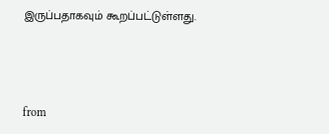இருப்பதாகவும் கூறப்பட்டுள்ளது.



from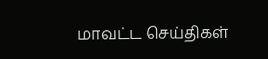மாவட்ட செய்திகள்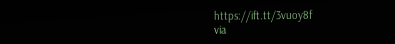https://ift.tt/3vuoy8f
via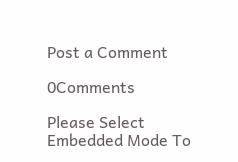Post a Comment

0Comments

Please Select Embedded Mode To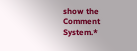show the Comment System.*